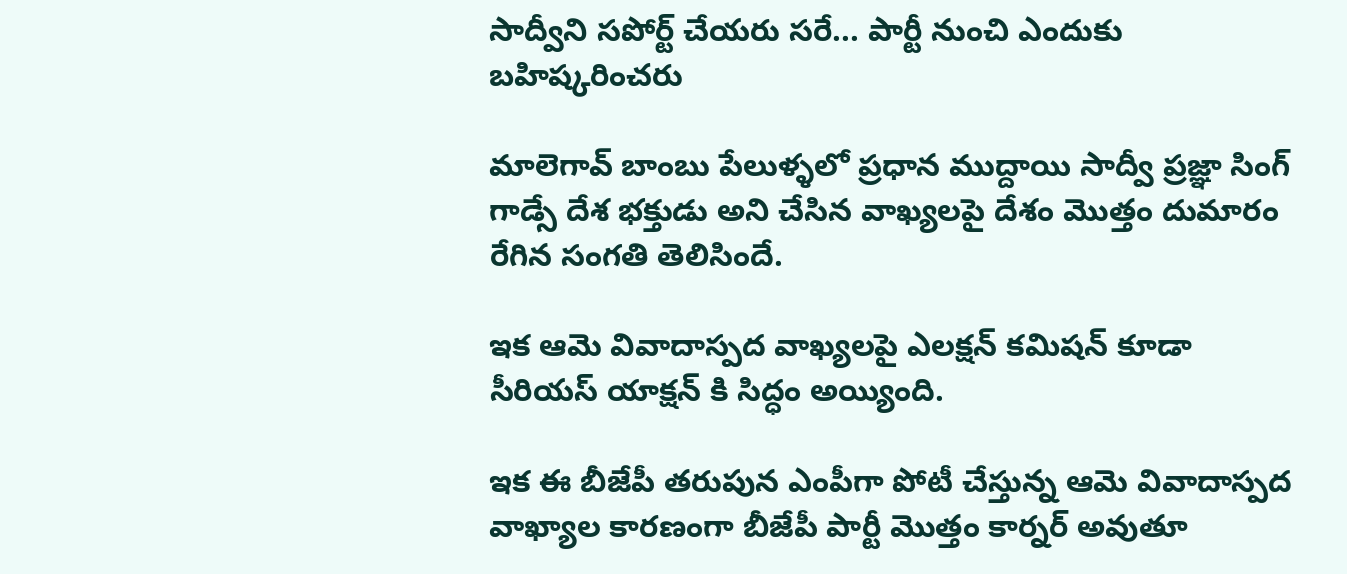సాద్వీని సపోర్ట్ చేయరు సరే... పార్టీ నుంచి ఎందుకు బహిష్కరించరు

మాలెగావ్ బాంబు పేలుళ్ళలో ప్రధాన ముద్దాయి సాద్వీ ప్రజ్ఞా సింగ్ గాడ్సే దేశ భక్తుడు అని చేసిన వాఖ్యలపై దేశం మొత్తం దుమారం రేగిన సంగతి తెలిసిందే.

ఇక ఆమె వివాదాస్పద వాఖ్యలపై ఎలక్షన్ కమిషన్ కూడా సీరియస్ యాక్షన్ కి సిద్ధం అయ్యింది.

ఇక ఈ బీజేపీ తరుపున ఎంపీగా పోటీ చేస్తున్న ఆమె వివాదాస్పద వాఖ్యాల కారణంగా బీజేపీ పార్టీ మొత్తం కార్నర్ అవుతూ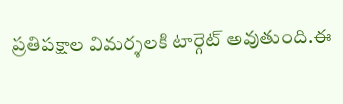ప్రతిపక్షాల విమర్శలకి టార్గెట్ అవుతుంది.ఈ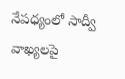నేపధ్యంలో సాద్వీ వాఖ్యలపై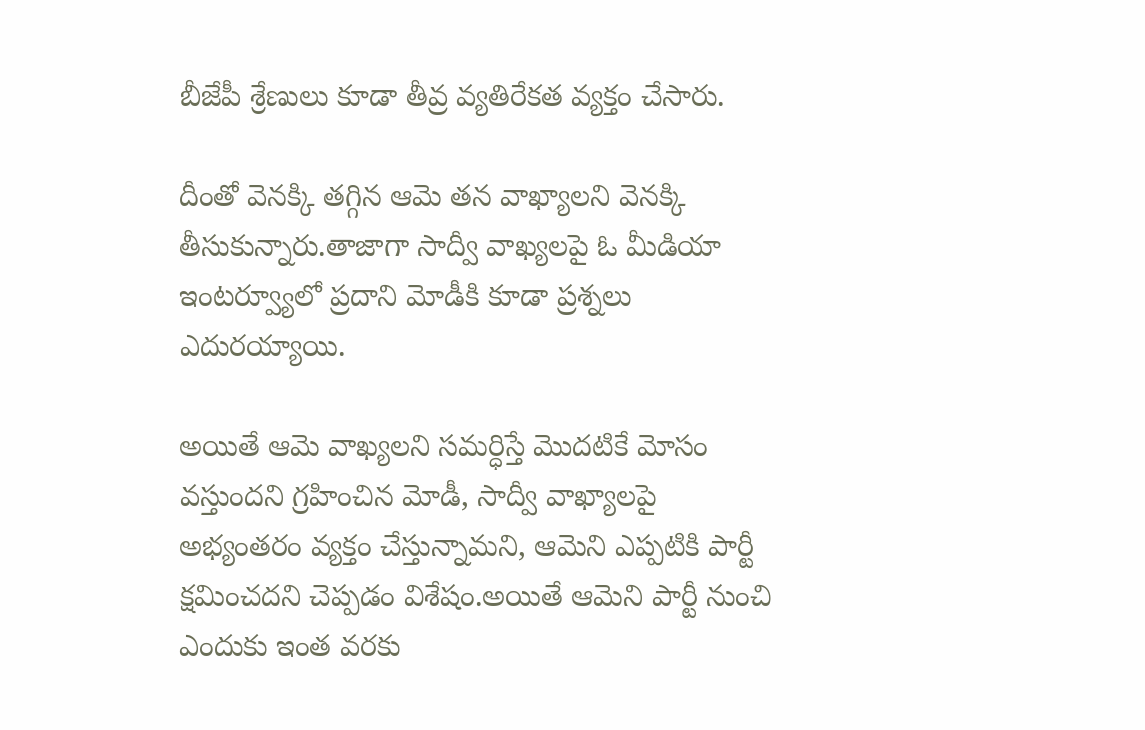బీజేపీ శ్రేణులు కూడా తీవ్ర వ్యతిరేకత వ్యక్తం చేసారు.

దీంతో వెనక్కి తగ్గిన ఆమె తన వాఖ్యాలని వెనక్కి తీసుకున్నారు.తాజాగా సాద్వీ వాఖ్యలపై ఓ మీడియా ఇంటర్వ్యూలో ప్రదాని మోడీకి కూడా ప్రశ్నలు ఎదురయ్యాయి.

అయితే ఆమె వాఖ్యలని సమర్ధిస్తే మొదటికే మోసం వస్తుందని గ్రహించిన మోడీ, సాద్వీ వాఖ్యాలపై అభ్యంతరం వ్యక్తం చేస్తున్నామని, ఆమెని ఎప్పటికి పార్టీ క్షమించదని చెప్పడం విశేషం.అయితే ఆమెని పార్టీ నుంచి ఎందుకు ఇంత వరకు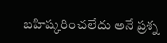బహిష్కరించలేదు అనే ప్రశ్న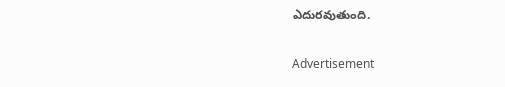ఎదురవుతుంది.

Advertisement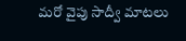మరో వైపు సాద్వీ మాటలు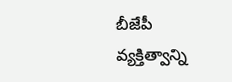బీజేపీ వ్యక్తిత్వాన్ని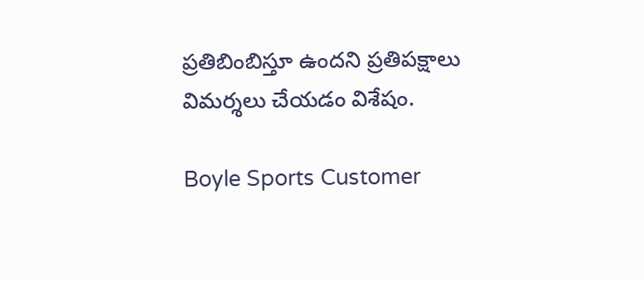ప్రతిబింబిస్తూ ఉందని ప్రతిపక్షాలు విమర్శలు చేయడం విశేషం.

Boyle Sports Customer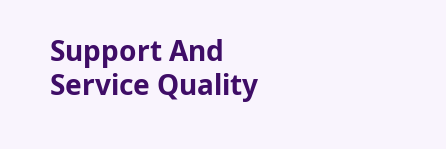Support And Service Quality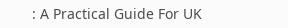: A Practical Guide For UK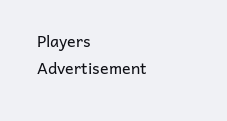Players
Advertisement